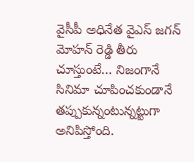వైసీపీ అధినేత వైఎస్ జగన్ మోహన్ రెడ్డి తీరు చూస్తుంటే… నిజంగానే సినిమా చూపించకుండానే తప్పుకున్నంటున్నట్టుగా అనిపిస్తోంది.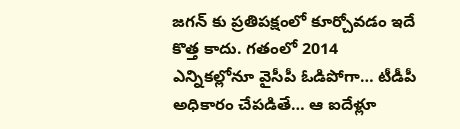జగన్ కు ప్రతిపక్షంలో కూర్చోవడం ఇదే కొత్త కాదు. గతంలో 2014 ఎన్నికల్లోనూ వైసీపీ ఓడిపోగా… టీడీపీ అధికారం చేపడితే… ఆ ఐదేళ్లూ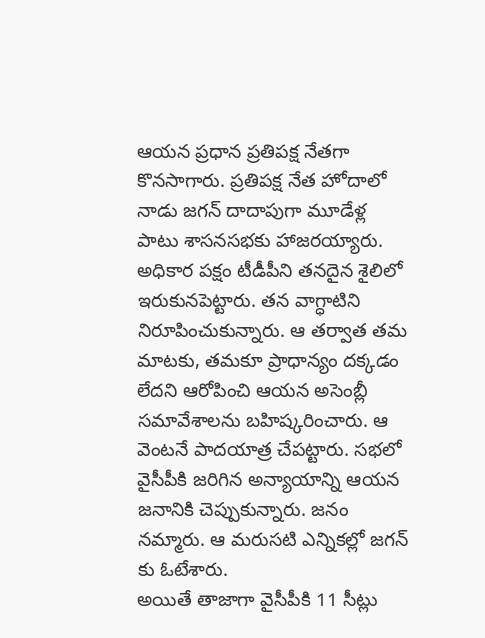ఆయన ప్రధాన ప్రతిపక్ష నేతగా కొనసాగారు. ప్రతిపక్ష నేత హోదాలో నాడు జగన్ దాదాపుగా మూడేళ్ల పాటు శాసనసభకు హాజరయ్యారు. అధికార పక్షం టీడీపీని తనదైన శైలిలో ఇరుకునపెట్టారు. తన వాగ్ధాటిని నిరూపించుకున్నారు. ఆ తర్వాత తమ మాటకు, తమకూ ప్రాధాన్యం దక్కడం లేదని ఆరోపించి ఆయన అసెంబ్లీ సమావేశాలను బహిష్కరించారు. ఆ వెంటనే పాదయాత్ర చేపట్టారు. సభలో వైసీపీకి జరిగిన అన్యాయాన్ని ఆయన జనానికి చెప్పుకున్నారు. జనం నమ్మారు. ఆ మరుసటి ఎన్నికల్లో జగన్ కు ఓటేశారు.
అయితే తాజాగా వైసీపీకి 11 సీట్లు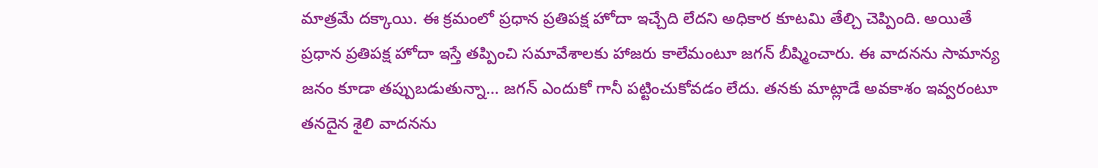మాత్రమే దక్కాయి. ఈ క్రమంలో ప్రధాన ప్రతిపక్ష హోదా ఇచ్చేది లేదని అధికార కూటమి తేల్చి చెప్పింది. అయితే ప్రధాన ప్రతిపక్ష హోదా ఇస్తే తప్పించి సమావేశాలకు హాజరు కాలేమంటూ జగన్ బీష్మించారు. ఈ వాదనను సామాన్య జనం కూడా తప్పుబడుతున్నా… జగన్ ఎందుకో గానీ పట్టించుకోవడం లేదు. తనకు మాట్లాడే అవకాశం ఇవ్వరంటూ తనదైన శైలి వాదనను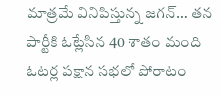మాత్రమే వినిపిస్తున్న జగన్… తన పార్టీకి ఓట్లేసిన 40 శాతం మంది ఓటర్ల పక్షాన సభలో పోరాటం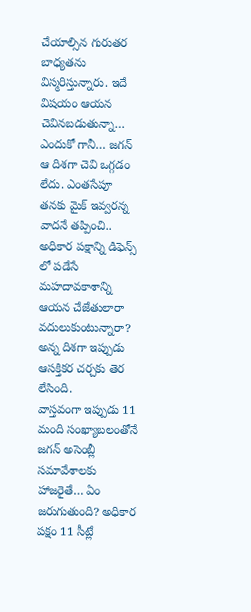చేయాల్సిన గురుతర బాధ్యతను విస్మరిస్తున్నారు. ఇదే విషయం ఆయన చెవినబడుతున్నా… ఎందుకో గానీ… జగన్ ఆ దిశగా చెవి ఒగ్గడం లేదు. ఎంతసేపూ తనకు మైక్ ఇవ్వరన్న వాదనే తప్పించి.. అధికార పక్షాన్ని డిఫెన్స్ లో పడేసే మహదావకాశాన్ని ఆయన చేజేతులారా వదులుకుంటున్నారా? అన్న దిశగా ఇప్పుడు ఆసక్తికర చర్చకు తెర లేసింది.
వాస్తవంగా ఇప్పుడు 11 మంది సంఖ్యాబలంతోనే జగన్ అసెంబ్లీ సమావేశాలకు హాజరైతే… ఏం జరుగుతుంది? అధికార పక్షం 11 సీట్లే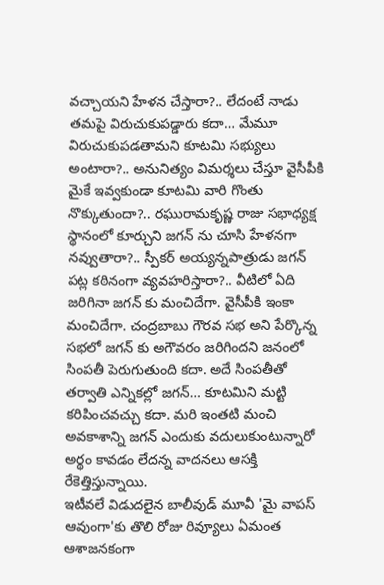వచ్చాయని హేళన చేస్తారా?.. లేదంటే నాడు తమపై విరుచుకుపడ్డారు కదా… మేమూ విరుచుకుపడతామని కూటమి సభ్యులు అంటారా?.. అనునిత్యం విమర్శలు చేస్తూ వైసీపీకి మైకే ఇవ్వకుండా కూటమి వారి గొంతు నొక్కుతుందా?.. రఘురామకృష్ణ రాజు సభాధ్యక్ష స్థానంలో కూర్చుని జగన్ ను చూసి హేళనగా నవ్వుతారా?.. స్పీకర్ అయ్యన్నపాత్రుడు జగన్ పట్ల కఠినంగా వ్యవహరిస్తారా?.. వీటిలో ఏది జరిగినా జగన్ కు మంచిదేగా. వైసీపీకి ఇంకా మంచిదేగా. చంద్రబాబు గౌరవ సభ అని పేర్కొన్న సభలో జగన్ కు అగౌవరం జరిగిందని జనంలో సింపతీ పెరుగుతుంది కదా. అదే సింపతీతో తర్వాతి ఎన్నికల్లో జగన్… కూటమిని మట్టి కరిపించవచ్చు కదా. మరి ఇంతటి మంచి అవకాశాన్ని జగన్ ఎందుకు వదులుకుంటున్నారో అర్థం కావడం లేదన్న వాదనలు ఆసక్తి రేకెత్తిస్తున్నాయి.
ఇటీవలే విడుదలైన బాలీవుడ్ మూవీ 'మై వాపస్ ఆవుంగా'కు తొలి రోజు రివ్యూలు ఏమంత ఆశాజనకంగా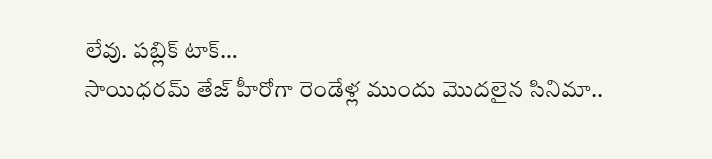లేవు. పబ్లిక్ టాక్…
సాయిధరమ్ తేజ్ హీరోగా రెండేళ్ల ముందు మొదలైన సినిమా..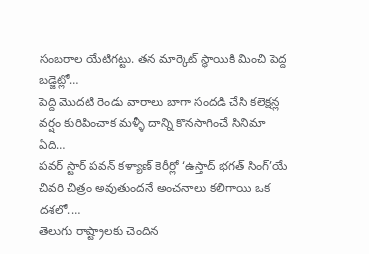సంబరాల యేటిగట్టు. తన మార్కెట్ స్థాయికి మించి పెద్ద బడ్జెట్లో…
పెద్ది మొదటి రెండు వారాలు బాగా సందడి చేసి కలెక్షన్ల వర్షం కురిపించాక మళ్ళీ దాన్ని కొనసాగించే సినిమా ఏది…
పవర్ స్టార్ పవన్ కళ్యాణ్ కెరీర్లో ‘ఉస్తాద్ భగత్ సింగ్’యే చివరి చిత్రం అవుతుందనే అంచనాలు కలిగాయి ఒక దశలో.…
తెలుగు రాష్ట్రాలకు చెందిన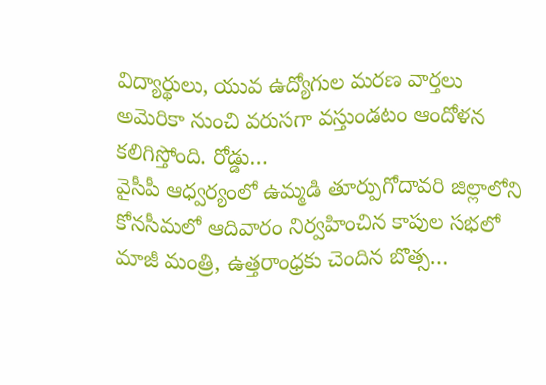విద్యార్థులు, యువ ఉద్యోగుల మరణ వార్తలు అమెరికా నుంచి వరుసగా వస్తుండటం ఆందోళన కలిగిస్తోంది. రోడ్డు…
వైసీపీ ఆధ్వర్యంలో ఉమ్మడి తూర్పుగోదావరి జిల్లాలోని కోనసీమలో ఆదివారం నిర్వహించిన కాపుల సభలో మాజీ మంత్రి, ఉత్తరాంధ్రకు చెందిన బొత్స…